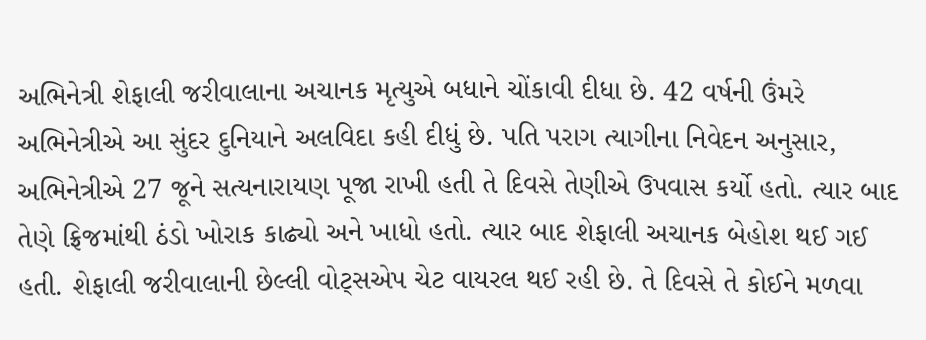અભિનેત્રી શેફાલી જરીવાલાના અચાનક મૃત્યુએ બધાને ચોંકાવી દીધા છે. 42 વર્ષની ઉંમરે અભિનેત્રીએ આ સુંદર દુનિયાને અલવિદા કહી દીધું છે. પતિ પરાગ ત્યાગીના નિવેદન અનુસાર, અભિનેત્રીએ 27 જૂને સત્યનારાયણ પૂજા રાખી હતી તે દિવસે તેણીએ ઉપવાસ કર્યો હતો. ત્યાર બાદ તેણે ફ્રિજમાંથી ઠંડો ખોરાક કાઢ્યો અને ખાધો હતો. ત્યાર બાદ શેફાલી અચાનક બેહોશ થઈ ગઈ હતી. શેફાલી જરીવાલાની છેલ્લી વોટ્સએપ ચેટ વાયરલ થઈ રહી છે. તે દિવસે તે કોઈને મળવા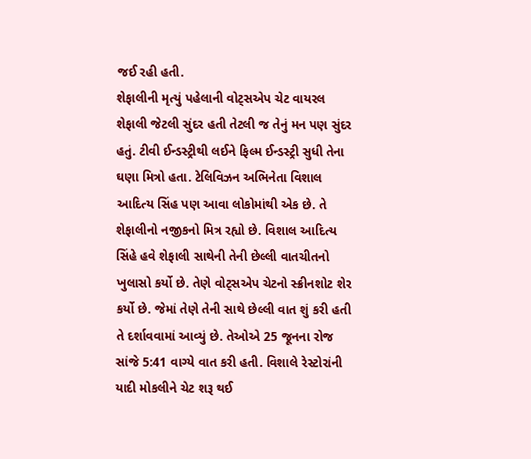જઈ રહી હતી.
શેફાલીની મૃત્યું પહેલાની વોટ્સએપ ચેટ વાયરલ
શેફાલી જેટલી સુંદર હતી તેટલી જ તેનું મન પણ સુંદર હતું. ટીવી ઈન્ડસ્ટ્રીથી લઈને ફિલ્મ ઈન્ડસ્ટ્રી સુધી તેના ઘણા મિત્રો હતા. ટેલિવિઝન અભિનેતા વિશાલ આદિત્ય સિંહ પણ આવા લોકોમાંથી એક છે. તે શેફાલીનો નજીકનો મિત્ર રહ્યો છે. વિશાલ આદિત્ય સિંહે હવે શેફાલી સાથેની તેની છેલ્લી વાતચીતનો ખુલાસો કર્યો છે. તેણે વોટ્સએપ ચેટનો સ્ક્રીનશોટ શેર કર્યો છે. જેમાં તેણે તેની સાથે છેલ્લી વાત શું કરી હતી તે દર્શાવવામાં આવ્યું છે. તેઓએ 25 જૂનના રોજ સાંજે 5:41 વાગ્યે વાત કરી હતી. વિશાલે રેસ્ટોરાંની યાદી મોકલીને ચેટ શરૂ થઈ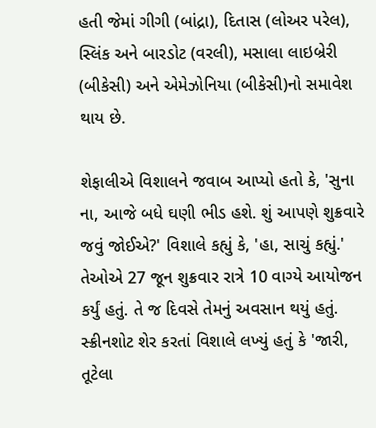હતી જેમાં ગીગી (બાંદ્રા), દિતાસ (લોઅર પરેલ), સ્લિંક અને બારડોટ (વરલી), મસાલા લાઇબ્રેરી (બીકેસી) અને એમેઝોનિયા (બીકેસી)નો સમાવેશ થાય છે.

શેફાલીએ વિશાલને જવાબ આપ્યો હતો કે, 'સુના ના, આજે બધે ઘણી ભીડ હશે. શું આપણે શુક્રવારે જવું જોઈએ?' વિશાલે કહ્યું કે, 'હા, સાચું કહ્યું.' તેઓએ 27 જૂન શુક્રવાર રાત્રે 10 વાગ્યે આયોજન કર્યું હતું. તે જ દિવસે તેમનું અવસાન થયું હતું. સ્ક્રીનશોટ શેર કરતાં વિશાલે લખ્યું હતું કે 'જારી, તૂટેલા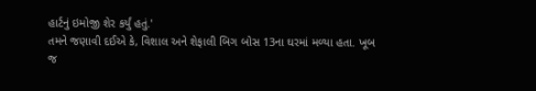હાર્ટનું ઇમોજી શેર કર્યું હતું.'
તમને જણાવી દઈએ કે, વિશાલ અને શેફાલી બિગ બોસ 13ના ઘરમાં મળ્યા હતા. ખૂબ જ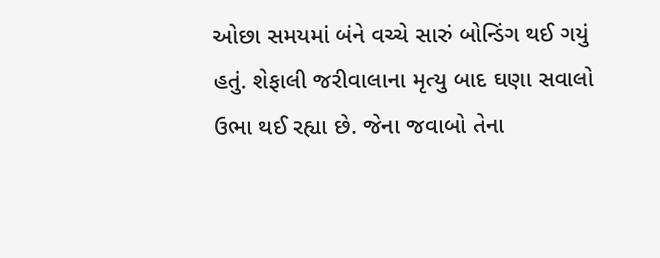ઓછા સમયમાં બંને વચ્ચે સારું બોન્ડિંગ થઈ ગયું હતું. શેફાલી જરીવાલાના મૃત્યુ બાદ ઘણા સવાલો ઉભા થઈ રહ્યા છે. જેના જવાબો તેના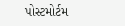પોસ્ટમોર્ટમ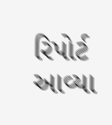રિપોર્ટ આવ્યા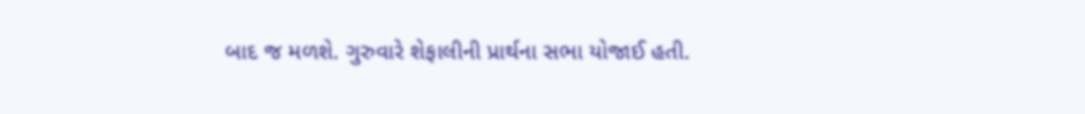બાદ જ મળશે. ગુરુવારે શેફાલીની પ્રાર્થના સભા યોજાઈ હતી.